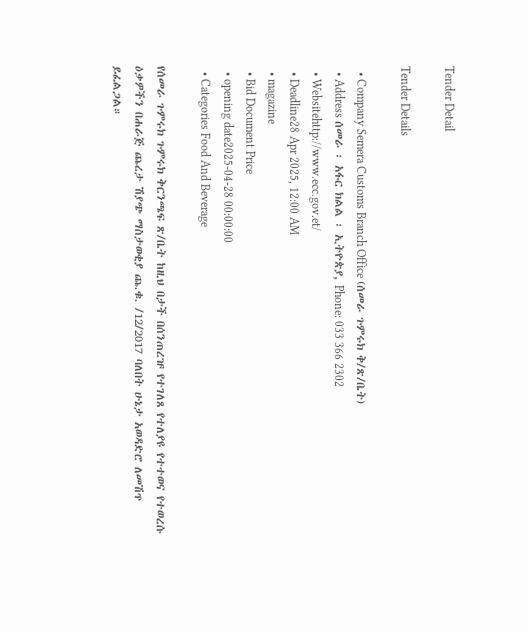Tender Detail

Tender Details

  • Company Semera Customs Branch Office (ሰመራ ጉምሩክ ቅ/ጽ/ቤት)
  • Address ሰመራ ፡ አፋር ክልል ፡ ኢትዮጵያ, Phone: 033 366 2302
  • Websitehttp://www.ecc.gov.et/
  • Deadline28 Apr 2025, 12:00 AM
  • magazine
  • Bid Document Price
  • opening date2025-04-28 00:00:00
  • Categories Food And Beverage

የሰመራ ጉምሩክ ጉምሩክ ቅርንጫፍ ጽ/ቤት ከዚህ በታች በሰንጠረዡ የተገለጸ የተለያዩ የተተወና የተወረሱ ዕቃዎችን በሐራጅ ጨረታ ሽያጭ ማስታወቂያ ጨ.ቁ. /12/2017 ባለበት ሁኔታ አወዳድሮ ለመሽጥ ይፈልጋል።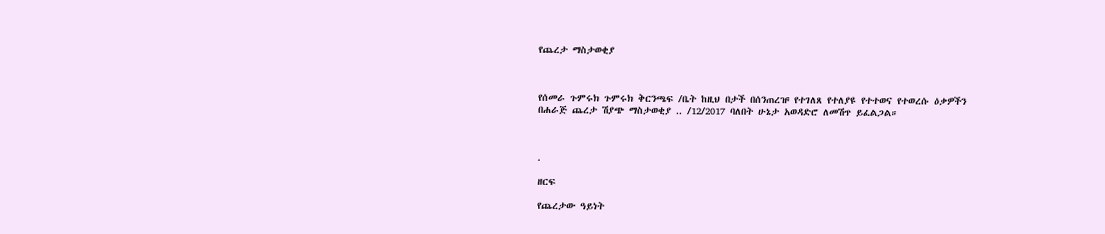የጨረታ ማስታወቂያ



የሰመራ ጉምሩክ ጉምሩክ ቅርንጫፍ /ቤት ከዚህ በታች በሰንጠረዡ የተገለጸ የተለያዩ የተተወና የተወረሱ ዕቃዎችን በሐራጅ ጨረታ ሽያጭ ማስታወቂያ .. /12/2017 ባለበት ሁኔታ አወዳድሮ ለመሽጥ ይፈልጋል።



.

ዘርፍ

የጨረታው ዓይነት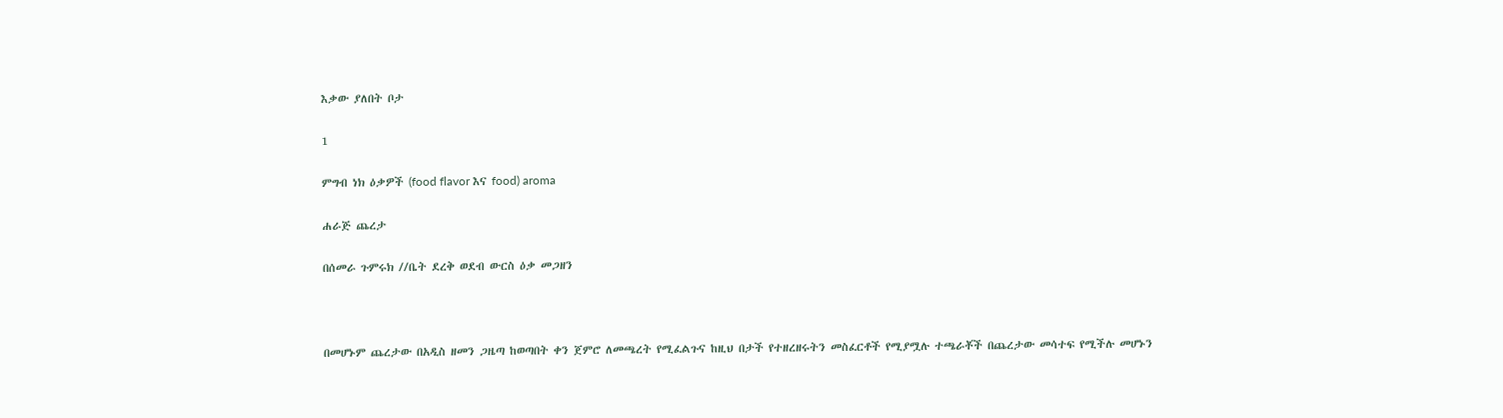እቃው ያለበት ቦታ

1

ምግብ ነክ ዕቃዎች (food flavor እና food) aroma

ሐራጅ ጨረታ

በሰመራ ጉምሩክ //ቤት ደረቅ ወደብ ውርስ ዕቃ መጋዘን



በመሆኑም ጨረታው በአዲስ ዘመን ጋዜጣ ከወጣበት ቀን ጀምሮ ለመጫረት የሚፈልጉና ከዚህ በታች የተዘረዘሩትን መስፈርቶች የሚያሟሉ ተጫራቾች በጨረታው መሳተፍ የሚችሉ መሆኑን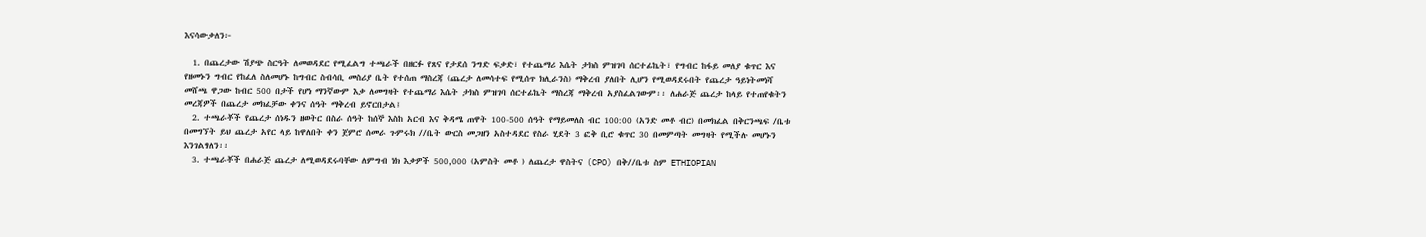እናሳውቃለን፦

  1. በጨረታው ሽያጭ ስርዓት ለመወዳደር የሚፈልግ ተጫራች በዘርፉ የጸና የታደሰ ንግድ ፍቃድ፣ የተጨማሪ እሴት ታክስ ምዝገባ ሰርተፊኬት፣ የግብር ከፋይ መለያ ቁጥር እና የዘመኑን ግብር የከፈለ ስለመሆኑ ከግብር ስብሳቢ መስሪያ ቤት የተሰጠ ማስረጃ (ጨረታ ለመሳተፍ የሚሰጥ ክሊራንስ) ማቅረብ ያለበት ሊሆን የሚወዳደሩበት የጨረታ ዓይነትመነሻ መሸጫ ዋጋው ከብር 500 በታች የሆነ ማንኛውም እቃ ለመግዛት የተጨማሪ እሴት ታክስ ምዝገባ ሰርተፊኬት ማስረጃ ማቅረብ አያስፈልገውም፡፡ ለሐራጅ ጨረታ ከላይ የተጠየቁትን መረጃዎች በጨረታ መክፈቻው ቀንና ሰዓት ማቅረብ ይኖርበታል፤
  2. ተጫራቾች የጨረታ ሰነዱን ዘወትር በስራ ሰዓት ከሰኞ እስከ አርብ እና ቅዳሜ ጠዋት 100-500 ሰዓት የማይመለስ ብር 100:00 (አንድ መቶ ብር) በመክፈል በቅርንጫፍ /ቤቱ በመግኘት ይህ ጨረታ አየር ላይ ከዋለበት ቀን ጀምሮ ሰመራ ጉምሩክ //ቤት ውርስ መጋዘን አስተዳደር የስራ ሂደት 3 ፎቅ ቢሮ ቁጥር 30 በመምጣት መግዛት የሚችሉ መሆኑን እንገልፃለን፡፡
  3. ተጫራቾች በሐራጅ ጨረታ ለሚወዳደሩባቸው ለምግብ ነክ እቃዎች 500,000 (አምስት መቶ ) ለጨረታ ዋስትና (CPO) በቅ//ቤቱ ስም ETHIOPIAN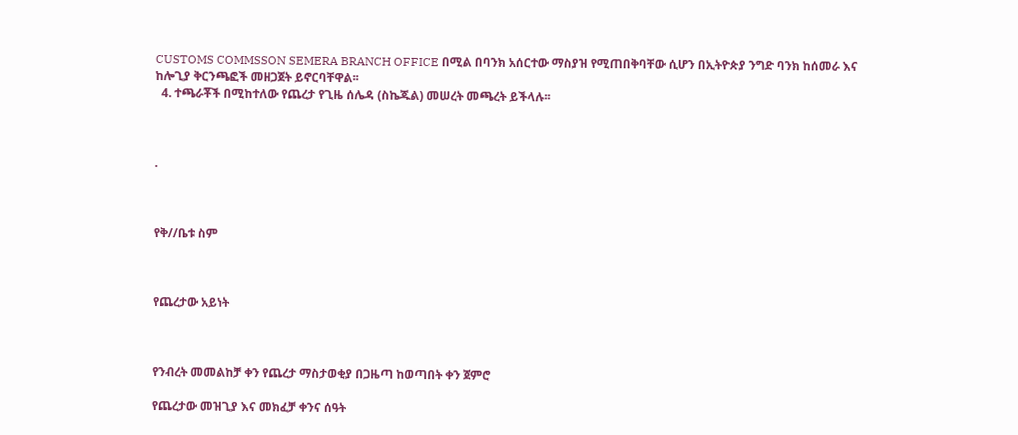CUSTOMS COMMSSON SEMERA BRANCH OFFICE በሚል በባንክ አሰርተው ማስያዝ የሚጠበቅባቸው ሲሆን በኢትዮጵያ ንግድ ባንክ ከሰመራ እና ከሎጊያ ቅርንጫፎች መዘጋጀት ይኖርባቸዋል፡፡
  4. ተጫራቾች በሚከተለው የጨረታ የጊዜ ሰሌዳ (ስኬጁል) መሠረት መጫረት ይችላሉ፡፡



.



የቅ//ቤቱ ስም



የጨረታው አይነት



የንብረት መመልከቻ ቀን የጨረታ ማስታወቂያ በጋዜጣ ከወጣበት ቀን ጀምሮ

የጨረታው መዝጊያ እና መክፈቻ ቀንና ሰዓት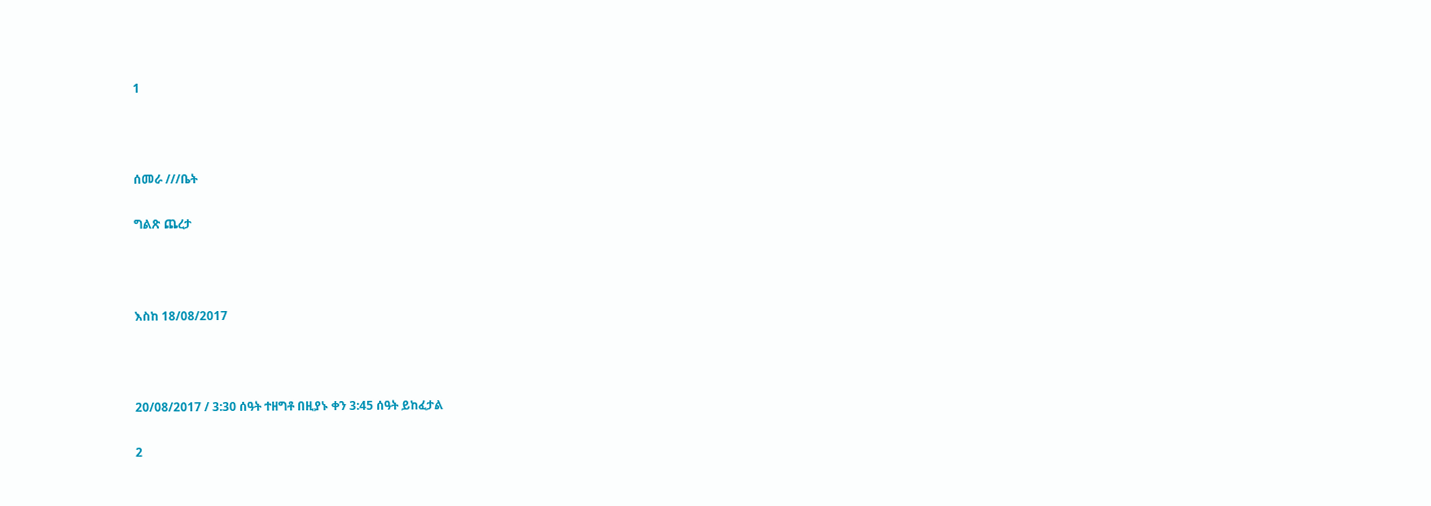1



ሰመራ ///ቤት

ግልጽ ጨረታ



እስከ 18/08/2017



20/08/2017 / 3:30 ሰዓት ተዘግቶ በዚያኑ ቀን 3:45 ሰዓት ይከፈታል

2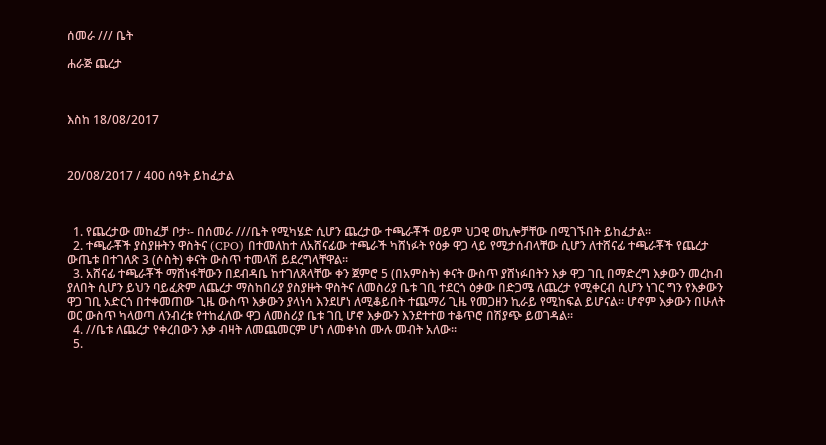ሰመራ /// ቤት

ሐራጅ ጨረታ



እስከ 18/08/2017



20/08/2017 / 400 ሰዓት ይከፈታል



  1. የጨረታው መከፈቻ ቦታ፡- በሰመራ ///ቤት የሚካሄድ ሲሆን ጨረታው ተጫራቾች ወይም ህጋዊ ወኪሎቻቸው በሚገኙበት ይከፈታል፡፡
  2. ተጫራቾች ያስያዙትን ዋስትና (CPO) በተመለከተ ለአሸናፊው ተጫራች ካሸነፉት የዕቃ ዋጋ ላይ የሚታሰብላቸው ሲሆን ለተሸናፊ ተጫራቾች የጨረታ ውጤቱ በተገለጽ 3 (ሶስት) ቀናት ውስጥ ተመላሽ ይደረግላቸዋል፡፡
  3. አሸናፊ ተጫራቾች ማሸነፋቸውን በደብዳቤ ከተገለጸላቸው ቀን ጀምሮ 5 (በአምስት) ቀናት ውስጥ ያሸነፉበትን እቃ ዋጋ ገቢ በማድረግ እቃውን መረከብ ያለበት ሲሆን ይህን ባይፈጽም ለጨረታ ማስከበሪያ ያስያዙት ዋስትና ለመስሪያ ቤቱ ገቢ ተደርጎ ዕቃው በድጋሜ ለጨረታ የሚቀርብ ሲሆን ነገር ግን የእቃውን ዋጋ ገቢ አድርጎ በተቀመጠው ጊዜ ውስጥ እቃውን ያላነሳ እንደሆነ ለሚቆይበት ተጨማሪ ጊዜ የመጋዘን ኪራይ የሚከፍል ይሆናል፡፡ ሆኖም እቃውን በሁለት ወር ውስጥ ካላወጣ ለንብረቱ የተከፈለው ዋጋ ለመስሪያ ቤቱ ገቢ ሆኖ እቃውን እንደተተወ ተቆጥሮ በሽያጭ ይወገዳል፡፡
  4. //ቤቱ ለጨረታ የቀረበውን እቃ ብዛት ለመጨመርም ሆነ ለመቀነስ ሙሉ መብት አለው።
  5.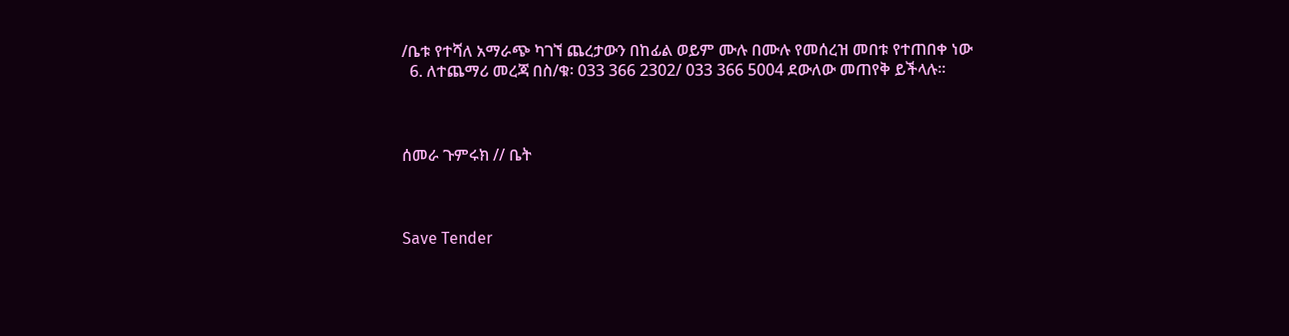/ቤቱ የተሻለ አማራጭ ካገኘ ጨረታውን በከፊል ወይም ሙሉ በሙሉ የመሰረዝ መበቱ የተጠበቀ ነው
  6. ለተጨማሪ መረጃ በስ/ቁ፡ 033 366 2302/ 033 366 5004 ደውለው መጠየቅ ይችላሉ።



ሰመራ ጉምሩክ // ቤት



Save Tender